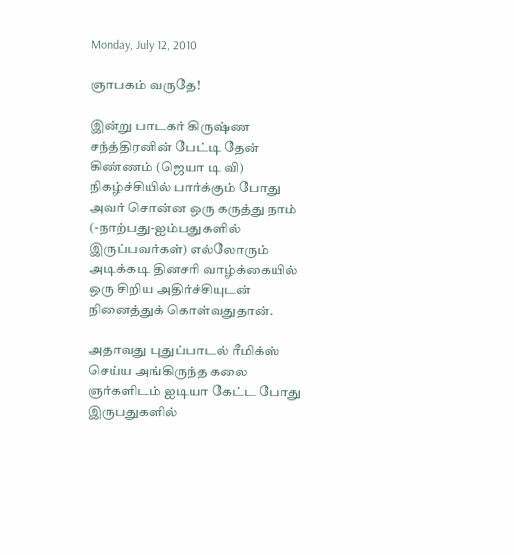Monday, July 12, 2010

ஞாபகம் வருதே!

இன்று பாடகர் கிருஷ்ண சந்த்திரனின் பேட்டி தேன் கிண்ணம் (ஜெயா டி வி) நிகழ்ச்சியில் பார்க்கும் போது அவர் சொன்ன ஒரு கருத்து நாம் (-நாற்பது-ஐம்பதுகளில் இருப்பவர்கள்) எல்லோரும் அடிக்கடி தினசரி வாழ்க்கையில் ஒரு சிறிய அதிர்ச்சியுடன் நினைத்துக் கொள்வதுதான்.

அதாவது புதுப்பாடல் ரீமிக்ஸ் செய்ய அங்கிருந்த கலை ஞர்களிடம் ஐடியா கேட்ட போது இருபதுகளில்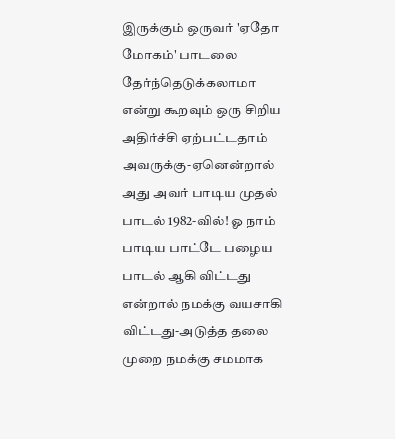இருக்கும் ஒருவர் 'ஏதோ மோகம்' பாடலை தேர்ந்தெடுக்கலாமா என்று கூறவும் ஒரு சிறிய அதிர்ச்சி ஏற்பட்டதாம் அவருக்கு-ஏனென்றால் அது அவர் பாடிய முதல் பாடல் 1982-வில்! ஓ நாம் பாடிய பாட்டே பழைய பாடல் ஆகி விட்டது என்றால் நமக்கு வயசாகி விட்டது-அடுத்த தலை முறை நமக்கு சமமாக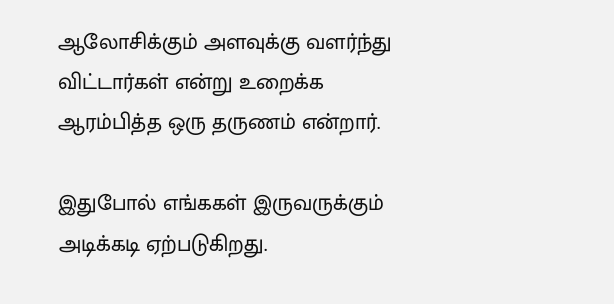ஆலோசிக்கும் அளவுக்கு வளர்ந்து விட்டார்கள் என்று உறைக்க ஆரம்பித்த ஒரு தருணம் என்றார்.

இதுபோல் எங்ககள் இருவருக்கும் அடிக்கடி ஏற்படுகிறது.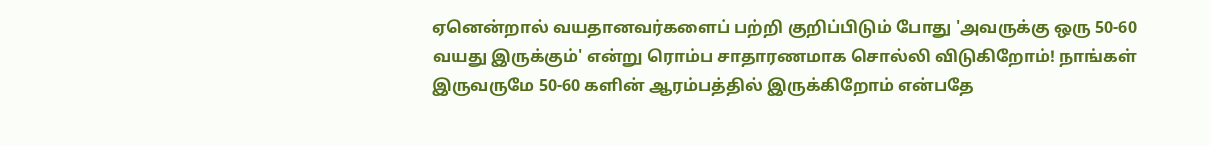ஏனென்றால் வயதானவர்களைப் பற்றி குறிப்பிடும் போது 'அவருக்கு ஒரு 50-60 வயது இருக்கும்' என்று ரொம்ப சாதாரணமாக சொல்லி விடுகிறோம்! நாங்கள் இருவருமே 50-60 களின் ஆரம்பத்தில் இருக்கிறோம் என்பதே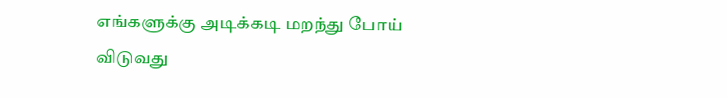எங்களுக்கு அடிக்கடி மறந்து போய் விடுவது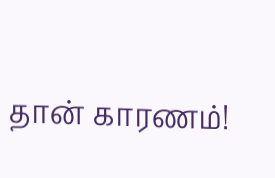தான் காரணம்!